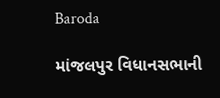Baroda

માંજલપુર વિધાનસભાની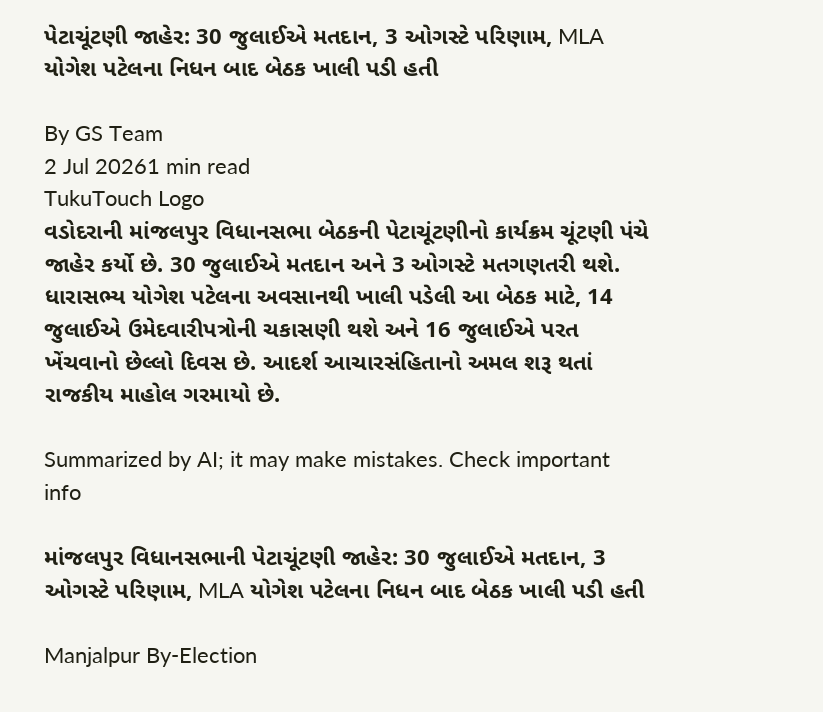પેટાચૂંટણી જાહેર: 30 જુલાઈએ મતદાન, 3 ઓગસ્ટે પરિણામ, MLA યોગેશ પટેલના નિધન બાદ બેઠક ખાલી પડી હતી

By GS Team
2 Jul 20261 min read
TukuTouch Logo
વડોદરાની માંજલપુર વિધાનસભા બેઠકની પેટાચૂંટણીનો કાર્યક્રમ ચૂંટણી પંચે જાહેર કર્યો છે. 30 જુલાઈએ મતદાન અને 3 ઓગસ્ટે મતગણતરી થશે. ધારાસભ્ય યોગેશ પટેલના અવસાનથી ખાલી પડેલી આ બેઠક માટે, 14 જુલાઈએ ઉમેદવારીપત્રોની ચકાસણી થશે અને 16 જુલાઈએ પરત ખેંચવાનો છેલ્લો દિવસ છે. આદર્શ આચારસંહિતાનો અમલ શરૂ થતાં રાજકીય માહોલ ગરમાયો છે.

Summarized by AI; it may make mistakes. Check important info

માંજલપુર વિધાનસભાની પેટાચૂંટણી જાહેર: 30 જુલાઈએ મતદાન, 3 ઓગસ્ટે પરિણામ, MLA યોગેશ પટેલના નિધન બાદ બેઠક ખાલી પડી હતી

Manjalpur By-Election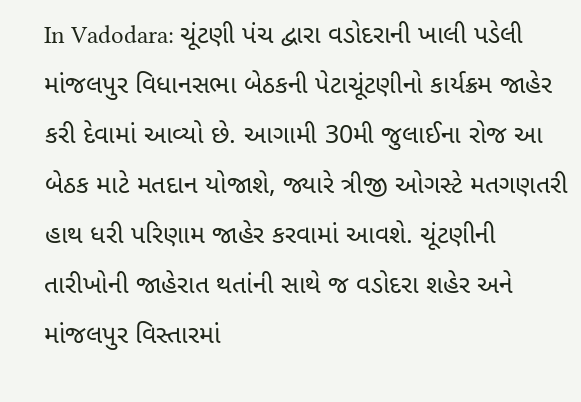In Vadodara: ચૂંટણી પંચ દ્વારા વડોદરાની ખાલી પડેલી માંજલપુર વિધાનસભા બેઠકની પેટાચૂંટણીનો કાર્યક્રમ જાહેર કરી દેવામાં આવ્યો છે. આગામી 30મી જુલાઈના રોજ આ બેઠક માટે મતદાન યોજાશે, જ્યારે ત્રીજી ઓગસ્ટે મતગણતરી હાથ ધરી પરિણામ જાહેર કરવામાં આવશે. ચૂંટણીની તારીખોની જાહેરાત થતાંની સાથે જ વડોદરા શહેર અને માંજલપુર વિસ્તારમાં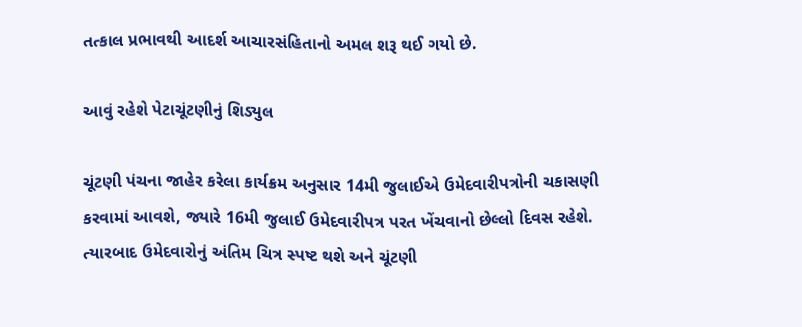તત્કાલ પ્રભાવથી આદર્શ આચારસંહિતાનો અમલ શરૂ થઈ ગયો છે.

આવું રહેશે પેટાચૂંટણીનું શિડ્યુલ

ચૂંટણી પંચના જાહેર કરેલા કાર્યક્રમ અનુસાર 14મી જુલાઈએ ઉમેદવારીપત્રોની ચકાસણી કરવામાં આવશે, જ્યારે 16મી જુલાઈ ઉમેદવારીપત્ર પરત ખેંચવાનો છેલ્લો દિવસ રહેશે. ત્યારબાદ ઉમેદવારોનું અંતિમ ચિત્ર સ્પષ્ટ થશે અને ચૂંટણી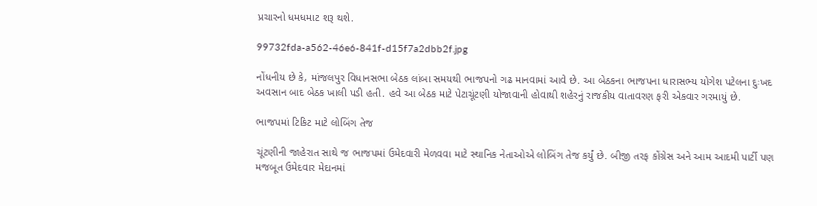પ્રચારનો ધમધમાટ શરૂ થશે.

99732fda-a562-46e6-841f-d15f7a2dbb2f.jpg

નોંધનીય છે કે, માંજલપુર વિધાનસભા બેઠક લાંબા સમયથી ભાજપનો ગઢ માનવામાં આવે છે. આ બેઠકના ભાજપના ધારાસભ્ય યોગેશ પટેલના દુઃખદ અવસાન બાદ બેઠક ખાલી પડી હતી. હવે આ બેઠક માટે પેટાચૂંટણી યોજાવાની હોવાથી શહેરનું રાજકીય વાતાવરણ ફરી એકવાર ગરમાયું છે.

ભાજપમાં ટિકિટ માટે લોબિંગ તેજ

ચૂંટણીની જાહેરાત સાથે જ ભાજપમાં ઉમેદવારી મેળવવા માટે સ્થાનિક નેતાઓએ લોબિંગ તેજ કર્યું છે. બીજી તરફ કોંગ્રેસ અને આમ આદમી પાર્ટી પણ મજબૂત ઉમેદવાર મેદાનમાં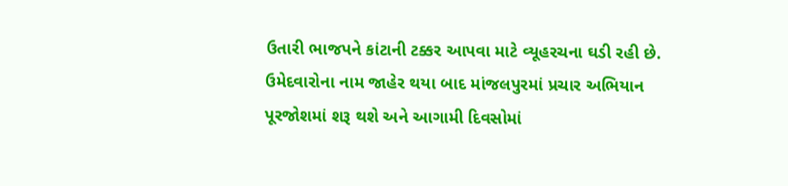ઉતારી ભાજપને કાંટાની ટક્કર આપવા માટે વ્યૂહરચના ઘડી રહી છે. ઉમેદવારોના નામ જાહેર થયા બાદ માંજલપુરમાં પ્રચાર અભિયાન પૂરજોશમાં શરૂ થશે અને આગામી દિવસોમાં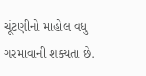ચૂંટણીનો માહોલ વધુ ગરમાવાની શક્યતા છે.